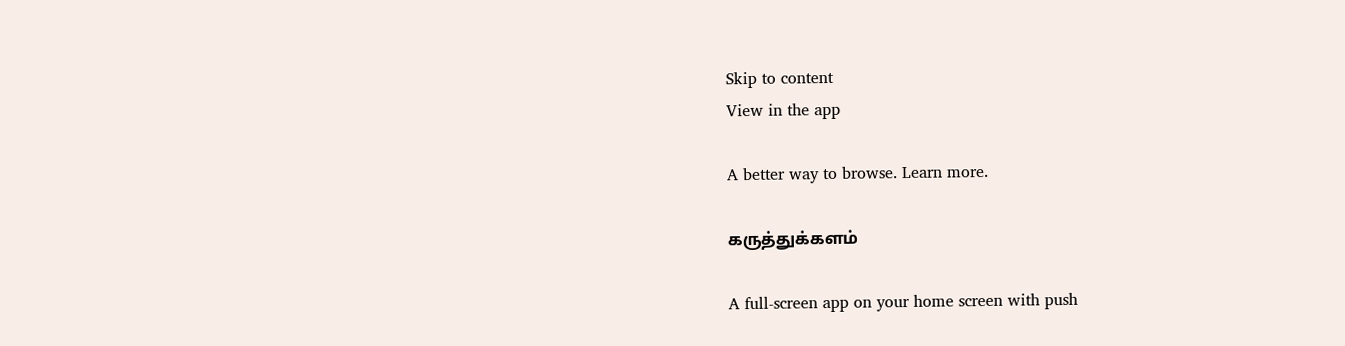Skip to content
View in the app

A better way to browse. Learn more.

கருத்துக்களம்

A full-screen app on your home screen with push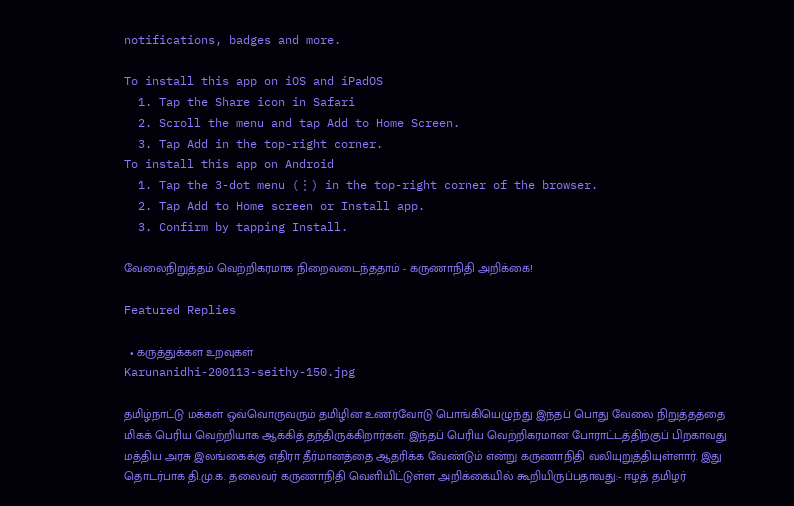notifications, badges and more.

To install this app on iOS and iPadOS
  1. Tap the Share icon in Safari
  2. Scroll the menu and tap Add to Home Screen.
  3. Tap Add in the top-right corner.
To install this app on Android
  1. Tap the 3-dot menu (⋮) in the top-right corner of the browser.
  2. Tap Add to Home screen or Install app.
  3. Confirm by tapping Install.

வேலைநிறுத்தம் வெற்றிகரமாக நிறைவடைந்ததாம் - கருணாநிதி அறிக்கை!

Featured Replies

  • கருத்துக்கள உறவுகள்
Karunanidhi-200113-seithy-150.jpg

தமிழ்நாட்டு மக்கள் ஒவ்வொருவரும் தமிழின உணர்வோடு பொங்கியெழுந்து இந்தப் பொது வேலை நிறுத்தத்தை மிகக் பெரிய வெற்றியாக ஆக்கித் தந்திருக்கிறார்கள். இந்தப் பெரிய வெற்றிகரமான போராட்டத்திற்குப் பிறகாவது மத்திய அரசு இலங்கைக்கு எதிரா தீர்மானத்தை ஆதரிக்க வேண்டும் என்று கருணாநிதி வலியுறுத்தியுள்ளார். இது தொடர்பாக தி.மு.க. தலைவர் கருணாநிதி வெளியிட்டுள்ள அறிக்கையில் கூறியிருப்பதாவது:- ஈழத் தமிழர்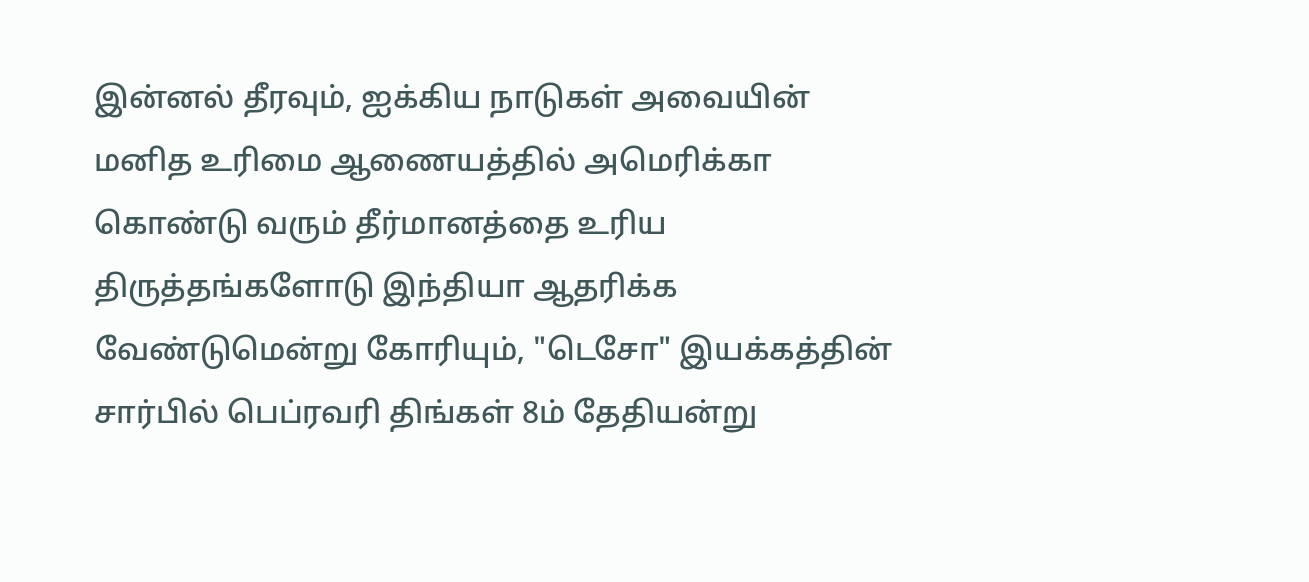இன்னல் தீரவும், ஐக்கிய நாடுகள் அவையின் மனித உரிமை ஆணையத்தில் அமெரிக்கா கொண்டு வரும் தீர்மானத்தை உரிய திருத்தங்களோடு இந்தியா ஆதரிக்க வேண்டுமென்று கோரியும், "டெசோ" இயக்கத்தின் சார்பில் பெப்ரவரி திங்கள் 8ம் தேதியன்று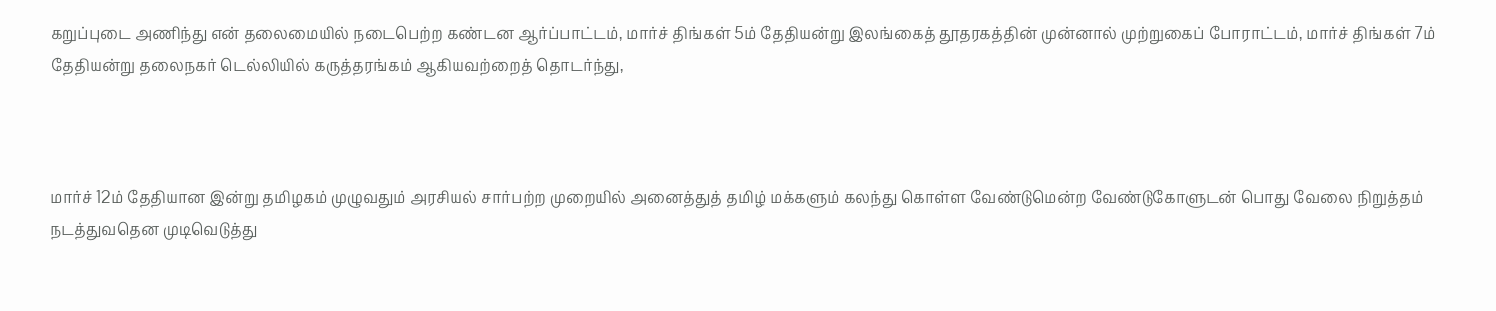கறுப்புடை அணிந்து என் தலைமையில் நடைபெற்ற கண்டன ஆர்ப்பாட்டம், மார்ச் திங்கள் 5ம் தேதியன்று இலங்கைத் தூதரகத்தின் முன்னால் முற்றுகைப் போராட்டம், மார்ச் திங்கள் 7ம் தேதியன்று தலைநகர் டெல்லியில் கருத்தரங்கம் ஆகியவற்றைத் தொடர்ந்து,



மார்ச் 12ம் தேதியான இன்று தமிழகம் முழுவதும் அரசியல் சார்பற்ற முறையில் அனைத்துத் தமிழ் மக்களும் கலந்து கொள்ள வேண்டுமென்ற வேண்டுகோளுடன் பொது வேலை நிறுத்தம் நடத்துவதென முடிவெடுத்து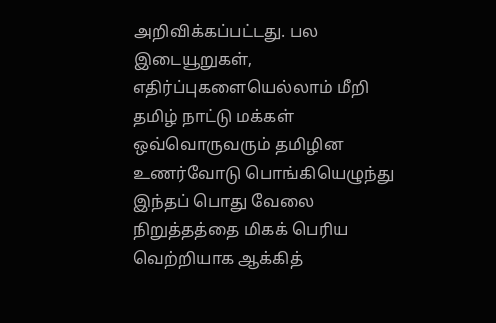அறிவிக்கப்பட்டது. பல இடையூறுகள், எதிர்ப்புகளையெல்லாம் மீறி தமிழ் நாட்டு மக்கள் ஒவ்வொருவரும் தமிழின உணர்வோடு பொங்கியெழுந்து இந்தப் பொது வேலை நிறுத்தத்தை மிகக் பெரிய வெற்றியாக ஆக்கித்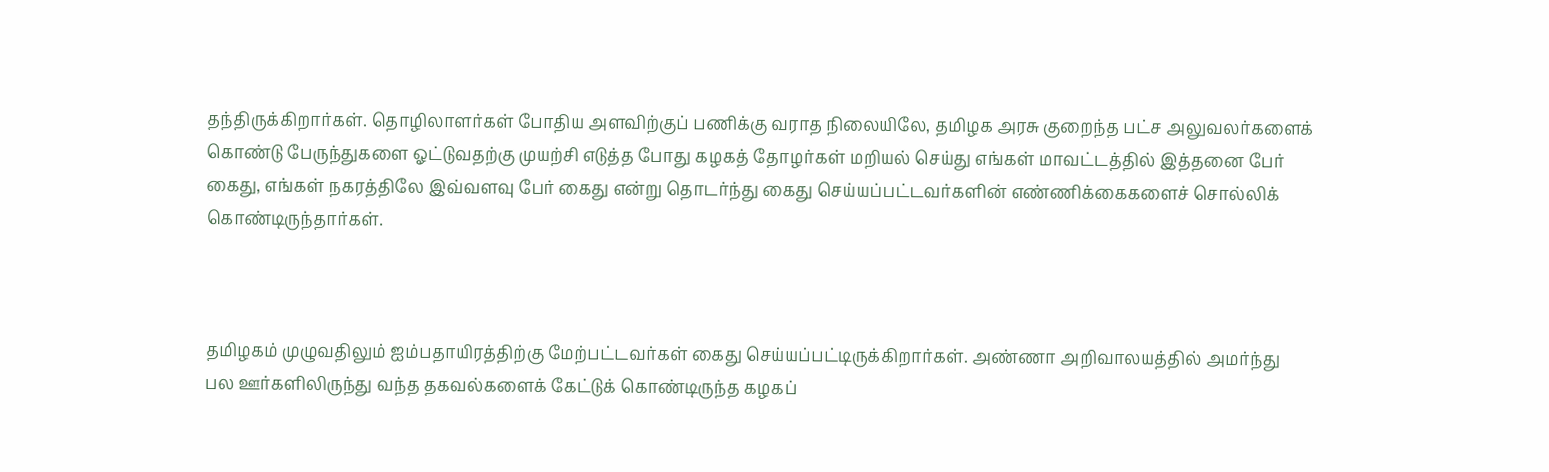தந்திருக்கிறார்கள். தொழிலாளர்கள் போதிய அளவிற்குப் பணிக்கு வராத நிலையிலே, தமிழக அரசு குறைந்த பட்ச அலுவலர்களைக் கொண்டு பேருந்துகளை ஓட்டுவதற்கு முயற்சி எடுத்த போது கழகத் தோழர்கள் மறியல் செய்து எங்கள் மாவட்டத்தில் இத்தனை பேர் கைது, எங்கள் நகரத்திலே இவ்வளவு பேர் கைது என்று தொடர்ந்து கைது செய்யப்பட்டவர்களின் எண்ணிக்கைகளைச் சொல்லிக் கொண்டிருந்தார்கள்.



தமிழகம் முழுவதிலும் ஐம்பதாயிரத்திற்கு மேற்பட்டவர்கள் கைது செய்யப்பட்டிருக்கிறார்கள். அண்ணா அறிவாலயத்தில் அமர்ந்து பல ஊர்களிலிருந்து வந்த தகவல்களைக் கேட்டுக் கொண்டிருந்த கழகப்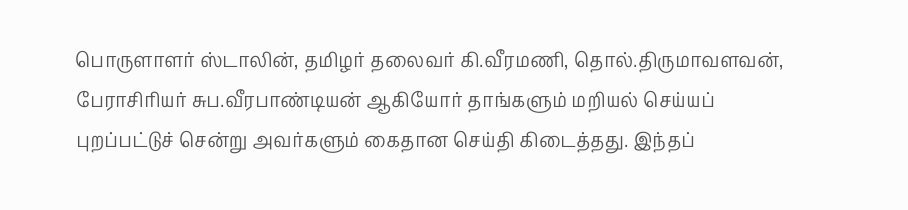பொருளாளர் ஸ்டாலின், தமிழர் தலைவர் கி.வீரமணி, தொல்.திருமாவளவன், பேராசிரியர் சுப.வீரபாண்டியன் ஆகியோர் தாங்களும் மறியல் செய்யப் புறப்பட்டுச் சென்று அவர்களும் கைதான செய்தி கிடைத்தது. இந்தப்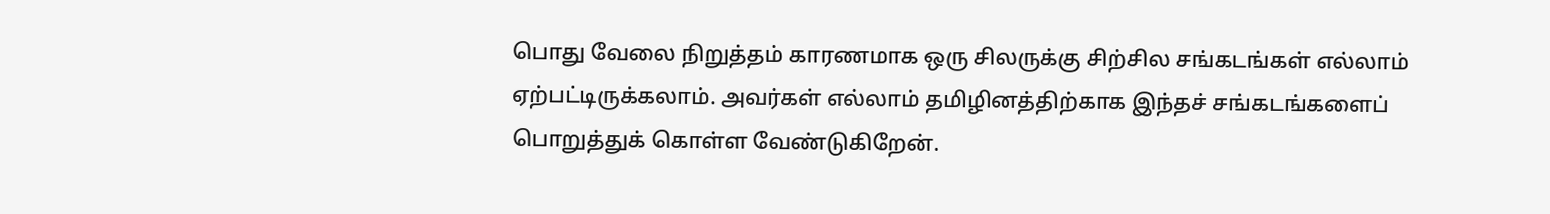பொது வேலை நிறுத்தம் காரணமாக ஒரு சிலருக்கு சிற்சில சங்கடங்கள் எல்லாம் ஏற்பட்டிருக்கலாம். அவர்கள் எல்லாம் தமிழினத்திற்காக இந்தச் சங்கடங்களைப் பொறுத்துக் கொள்ள வேண்டுகிறேன்.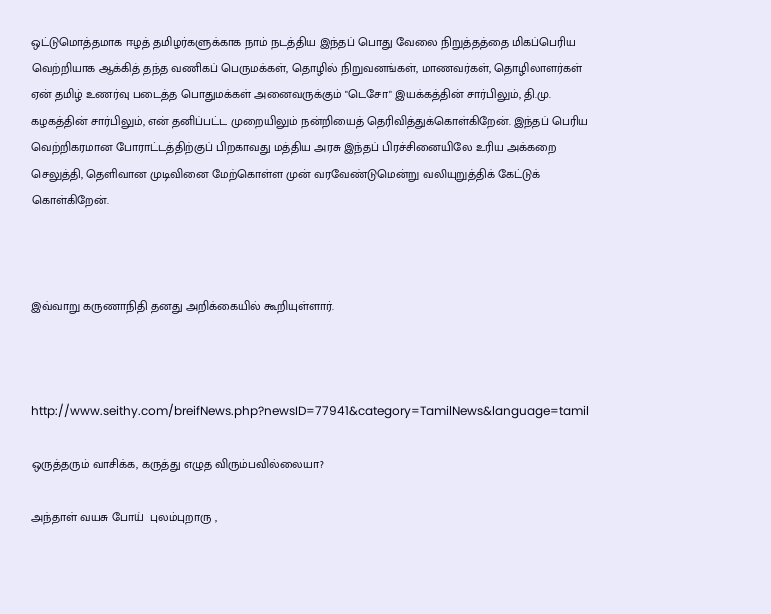ஒட்டுமொத்தமாக ஈழத் தமிழர்களுக்காக நாம் நடத்திய இந்தப் பொது வேலை நிறுத்தத்தை மிகப்பெரிய வெற்றியாக ஆக்கித் தந்த வணிகப் பெருமக்கள், தொழில் நிறுவனங்கள், மாணவர்கள், தொழிலாளர்கள் ஏன் தமிழ் உணர்வு படைத்த பொதுமக்கள் அனைவருக்கும் "டெசோ" இயக்கத்தின் சார்பிலும், தி.மு. கழகத்தின் சார்பிலும், என் தனிப்பட்ட முறையிலும் நன்றியைத் தெரிவித்துக்கொள்கிறேன். இந்தப் பெரிய வெற்றிகரமான போராட்டத்திற்குப் பிறகாவது மத்திய அரசு இந்தப் பிரச்சினையிலே உரிய அக்கறை செலுத்தி, தெளிவான முடிவினை மேற்கொள்ள முன் வரவேண்டுமென்று வலியுறுத்திக் கேட்டுக் கொள்கிறேன்.



இவ்வாறு கருணாநிதி தனது அறிக்கையில் கூறியுள்ளார்.



http://www.seithy.com/breifNews.php?newsID=77941&category=TamilNews&language=tamil

ஒருத்தரும் வாசிக்க, கருத்து எழுத விரும்பவில்லையா?

அந்தாள் வயசு போய்  புலம்புறாரு ,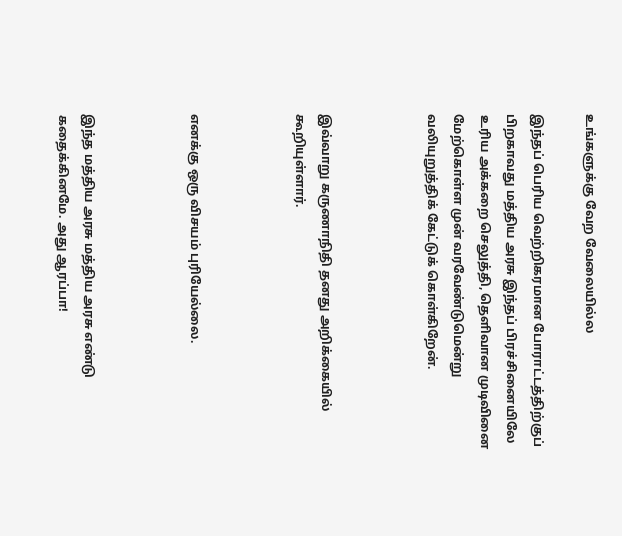உங்களுக்கு வேற வேலையில்ல

இந்தப் பெரிய வெற்றிகரமான போராட்டத்திற்குப் பிறகாவது மத்திய அரசு இந்தப் பிரச்சினையிலே உரிய அக்கறை செலுத்தி, தெளிவான முடிவினை மேற்கொள்ள முன் வரவேண்டுமென்று வலியுறுத்திக் கேட்டுக் கொள்கிறேன்.



இவ்வாறு கருணாநிதி தனது அறிக்கையில் கூறியுள்ளார்.



எனக்கு ஒரு விசயம் புரியேல்லை.



இந்த மத்திய அரசு மத்திய அரசு எண்டு கதைக்கினமே. அது ஆரப்பா!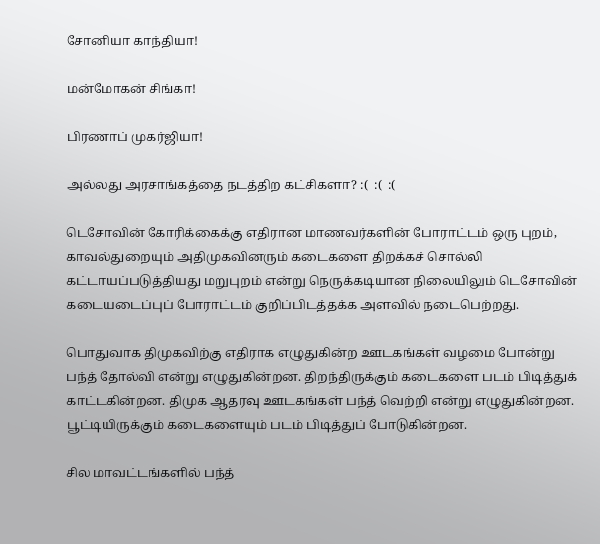சோனியா காந்தியா!

மன்மோகன் சிங்கா!

பிரணாப் முகர்ஜியா!

அல்லது அரசாங்கத்தை நடத்திற கட்சிகளா? :(  :(  :(

டெசோவின் கோரிக்கைக்கு எதிரான மாணவர்களின் போராட்டம் ஒரு புறம், காவல்துறையும் அதிமுகவினரும் கடைகளை திறக்கச் சொல்லி கட்டாயப்படுத்தியது மறுபுறம் என்று நெருக்கடியான நிலையிலும் டெசோவின் கடையடைப்புப் போராட்டம் குறிப்பிடத்தக்க அளவில் நடைபெற்றது.

பொதுவாக திமுகவிற்கு எதிராக எழுதுகின்ற ஊடகங்கள் வழமை போன்று பந்த் தோல்வி என்று எழுதுகின்றன. திறந்திருக்கும் கடைகளை படம் பிடித்துக் காட்டகின்றன. திமுக ஆதரவு ஊடகங்கள் பந்த் வெற்றி என்று எழுதுகின்றன. பூட்டியிருக்கும் கடைகளையும் படம் பிடித்துப் போடுகின்றன.

சில மாவட்டங்களில் பந்த்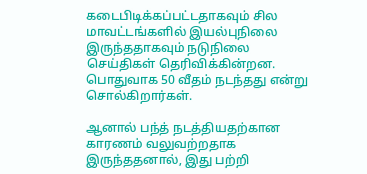கடைபிடிக்கப்பட்டதாகவும் சில மாவட்டங்களில் இயல்புநிலை இருந்ததாகவும் நடுநிலை செய்திகள் தெரிவிக்கின்றன. பொதுவாக 50 வீதம் நடந்தது என்று சொல்கிறார்கள்.

ஆனால் பந்த் நடத்தியதற்கான காரணம் வலுவற்றதாக இருந்ததனால், இது பற்றி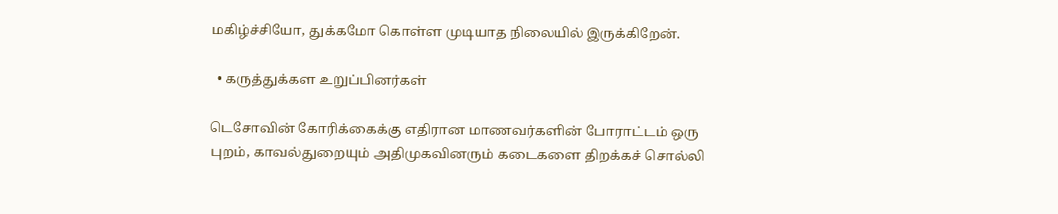மகிழ்ச்சியோ, துக்கமோ கொள்ள முடியாத நிலையில் இருக்கிறேன்.

  • கருத்துக்கள உறுப்பினர்கள்

டெசோவின் கோரிக்கைக்கு எதிரான மாணவர்களின் போராட்டம் ஒரு புறம், காவல்துறையும் அதிமுகவினரும் கடைகளை திறக்கச் சொல்லி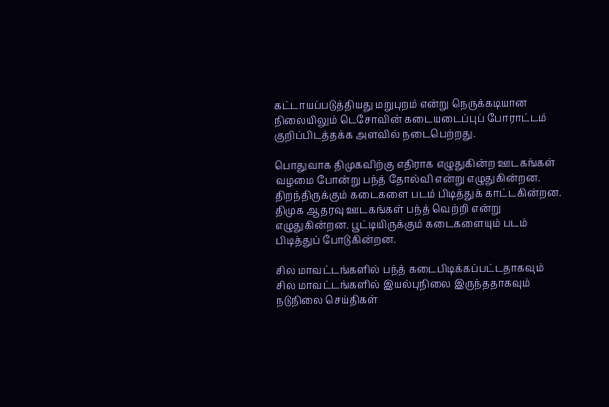கட்டாயப்படுத்தியது மறுபுறம் என்று நெருக்கடியான நிலையிலும் டெசோவின் கடையடைப்புப் போராட்டம் குறிப்பிடத்தக்க அளவில் நடைபெற்றது.

பொதுவாக திமுகவிற்கு எதிராக எழுதுகின்ற ஊடகங்கள் வழமை போன்று பந்த் தோல்வி என்று எழுதுகின்றன. திறந்திருக்கும் கடைகளை படம் பிடித்துக் காட்டகின்றன. திமுக ஆதரவு ஊடகங்கள் பந்த் வெற்றி என்று எழுதுகின்றன. பூட்டியிருக்கும் கடைகளையும் படம் பிடித்துப் போடுகின்றன.

சில மாவட்டங்களில் பந்த் கடைபிடிக்கப்பட்டதாகவும் சில மாவட்டங்களில் இயல்புநிலை இருந்ததாகவும் நடுநிலை செய்திகள்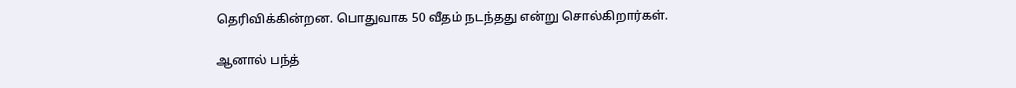தெரிவிக்கின்றன. பொதுவாக 50 வீதம் நடந்தது என்று சொல்கிறார்கள்.

ஆனால் பந்த்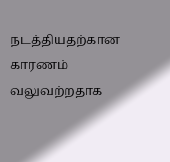நடத்தியதற்கான காரணம் வலுவற்றதாக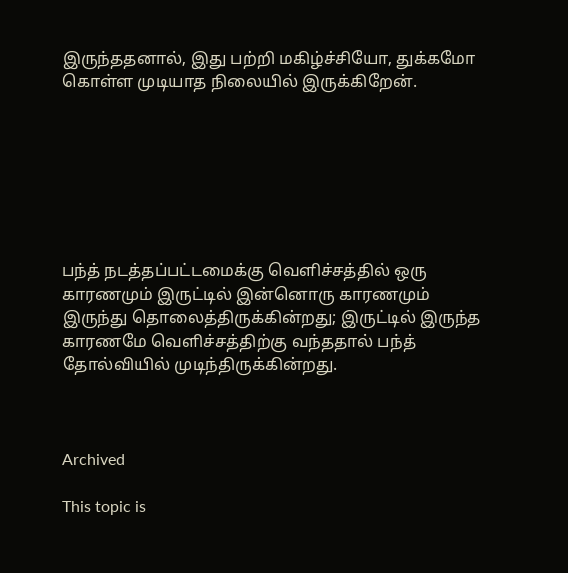இருந்ததனால், இது பற்றி மகிழ்ச்சியோ, துக்கமோ கொள்ள முடியாத நிலையில் இருக்கிறேன்.







பந்த் நடத்தப்பட்டமைக்கு வெளிச்சத்தில் ஒரு காரணமும் இருட்டில் இன்னொரு காரணமும் இருந்து தொலைத்திருக்கின்றது; இருட்டில் இருந்த காரணமே வெளிச்சத்திற்கு வந்ததால் பந்த் தோல்வியில் முடிந்திருக்கின்றது.



Archived

This topic is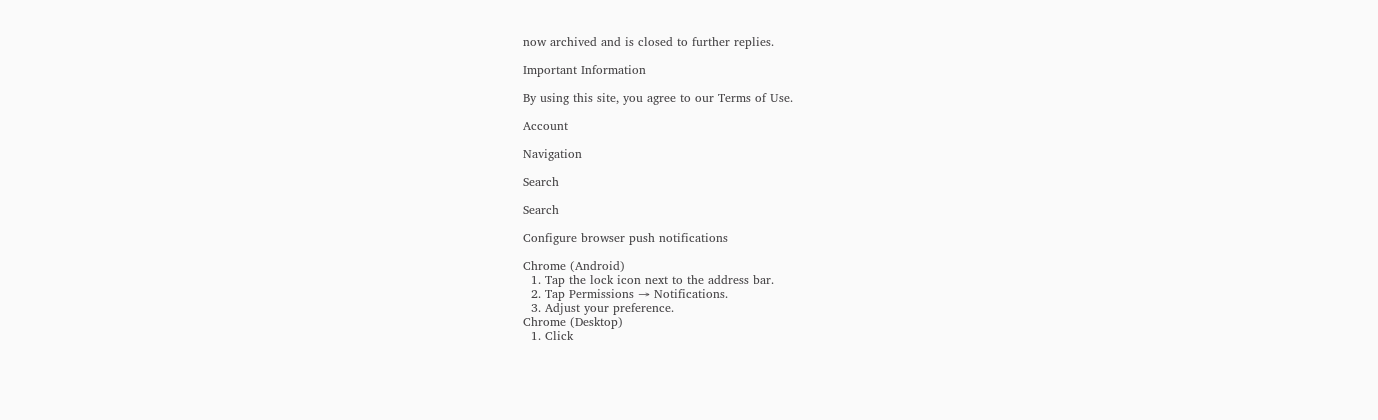now archived and is closed to further replies.

Important Information

By using this site, you agree to our Terms of Use.

Account

Navigation

Search

Search

Configure browser push notifications

Chrome (Android)
  1. Tap the lock icon next to the address bar.
  2. Tap Permissions → Notifications.
  3. Adjust your preference.
Chrome (Desktop)
  1. Click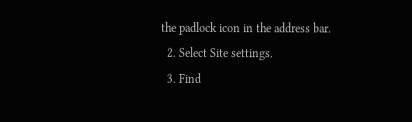the padlock icon in the address bar.
  2. Select Site settings.
  3. Find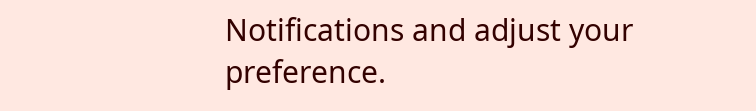Notifications and adjust your preference.